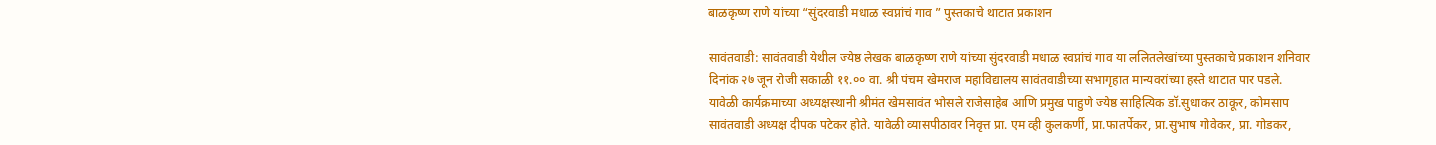बाळकृष्ण राणे यांच्या “सुंदरवाडी मधाळ स्वप्नांचं गाव ” पुस्तकाचे थाटात प्रकाशन

सावंतवाडी: सावंतवाडी येथील ज्येष्ठ लेखक बाळकृष्ण राणे यांच्या सुंदरवाडी मधाळ स्वप्नांचं गाव या ललितलेखांच्या पुस्तकाचे प्रकाशन शनिवार दिनांक २७ जून रोजी सकाळी ११.०० वा. श्री पंचम खेमराज महाविद्यालय सावंतवाडीच्या सभागृहात मान्यवरांच्या हस्ते थाटात पार पडले. यावेळी कार्यक्रमाच्या अध्यक्षस्थानी श्रीमंत खेमसावंत भोसले राजेसाहेब आणि प्रमुख पाहुणे ज्येष्ठ साहित्यिक डॉ.सुधाकर ठाकूर, कोमसाप सावंतवाडी अध्यक्ष दीपक पटेकर होते. यावेळी व्यासपीठावर निवृत्त प्रा. एम व्ही कुलकर्णी, प्रा.फातर्पेकर, प्रा.सुभाष गोवेकर, प्रा. गोडकर,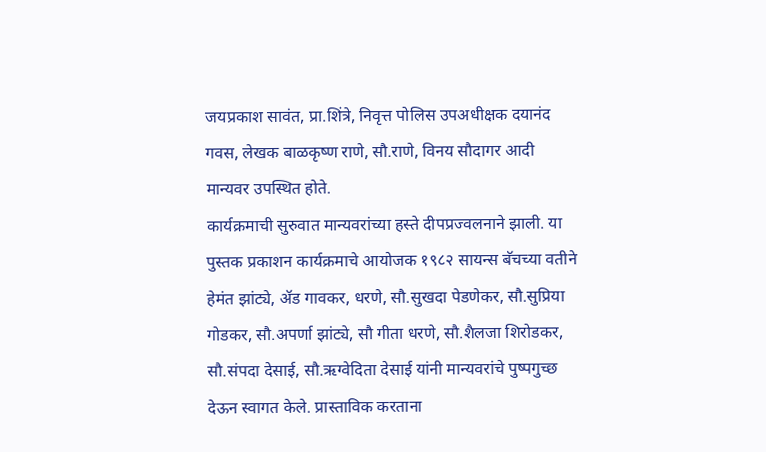जयप्रकाश सावंत, प्रा.शिंत्रे, निवृत्त पोलिस उपअधीक्षक दयानंद गवस, लेखक बाळकृष्ण राणे, सौ.राणे, विनय सौदागर आदी मान्यवर उपस्थित होते.
कार्यक्रमाची सुरुवात मान्यवरांच्या हस्ते दीपप्रज्वलनाने झाली. या पुस्तक प्रकाशन कार्यक्रमाचे आयोजक १९८२ सायन्स बॅचच्या वतीने हेमंत झांट्ये, ॲड गावकर, धरणे, सौ.सुखदा पेडणेकर, सौ.सुप्रिया गोडकर, सौ.अपर्णा झांट्ये, सौ गीता धरणे, सौ.शैलजा शिरोडकर, सौ.संपदा देसाई, सौ.ऋग्वेदिता देसाई यांनी मान्यवरांचे पुष्पगुच्छ देऊन स्वागत केले. प्रास्ताविक करताना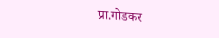प्रा.गोडकर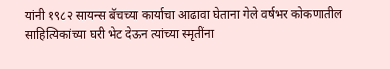यांनी १९८२ सायन्स बॅचच्या कार्याचा आढावा घेताना गेले वर्षभर कोकणातील साहित्यिकांच्या घरी भेट देऊन त्यांच्या स्मृतींना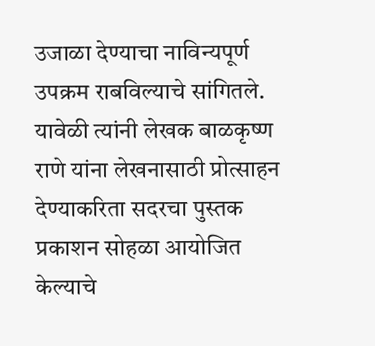उजाळा देण्याचा नाविन्यपूर्ण उपक्रम राबविल्याचे सांगितले. यावेळी त्यांनी लेखक बाळकृष्ण राणे यांना लेखनासाठी प्रोत्साहन देण्याकरिता सदरचा पुस्तक प्रकाशन सोहळा आयोजित केल्याचे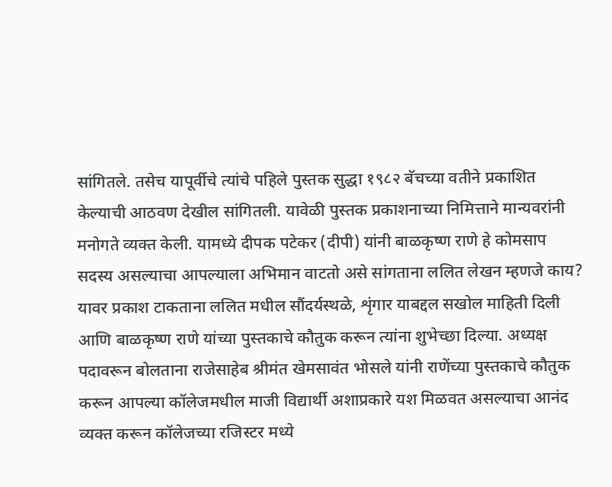सांगितले. तसेच यापूर्वीचे त्यांचे पहिले पुस्तक सुद्धा १९८२ बॅचच्या वतीने प्रकाशित केल्याची आठवण देखील सांगितली. यावेळी पुस्तक प्रकाशनाच्या निमित्ताने मान्यवरांनी मनोगते व्यक्त केली. यामध्ये दीपक पटेकर (दीपी) यांनी बाळकृष्ण राणे हे कोमसाप सदस्य असल्याचा आपल्याला अभिमान वाटतो असे सांगताना ललित लेखन म्हणजे काय? यावर प्रकाश टाकताना ललित मधील सौंदर्यस्थळे, शृंगार याबद्दल सखोल माहिती दिली आणि बाळकृष्ण राणे यांच्या पुस्तकाचे कौतुक करून त्यांना शुभेच्छा दिल्या. अध्यक्ष पदावरून बोलताना राजेसाहेब श्रीमंत खेमसावंत भोसले यांनी राणेंच्या पुस्तकाचे कौतुक करून आपल्या कॉलेजमधील माजी विद्यार्थी अशाप्रकारे यश मिळवत असल्याचा आनंद व्यक्त करून कॉलेजच्या रजिस्टर मध्ये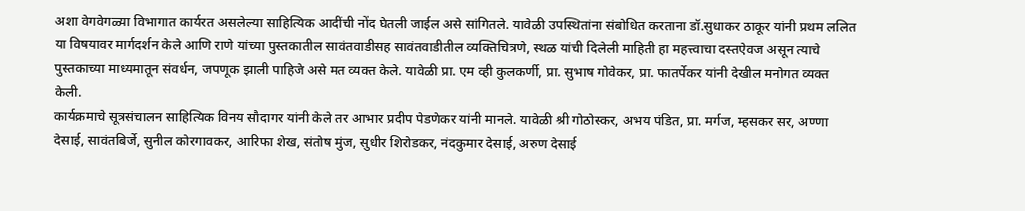अशा वेगवेगळ्या विभागात कार्यरत असलेल्या साहित्यिक आदींची नोंद घेतली जाईल असे सांगितले. यावेळी उपस्थितांना संबोधित करताना डॉ.सुधाकर ठाकूर यांनी प्रथम ललित या विषयावर मार्गदर्शन केले आणि राणे यांच्या पुस्तकातील सावंतवाडीसह सावंतवाडीतील व्यक्तिचित्रणे, स्थळ यांची दिलेली माहिती हा महत्त्वाचा दस्तऐवज असून त्याचे पुस्तकाच्या माध्यमातून संवर्धन, जपणूक झाली पाहिजे असे मत व्यक्त केले. यावेळी प्रा. एम व्ही कुलकर्णी, प्रा. सुभाष गोवेकर, प्रा. फातर्पेकर यांनी देखील मनोगत व्यक्त केली.
कार्यक्रमाचे सूत्रसंचालन साहित्यिक विनय सौदागर यांनी केले तर आभार प्रदीप पेडणेकर यांनी मानले. यावेळी श्री गोठोस्कर, अभय पंडित, प्रा. मर्गज, म्हसकर सर, अण्णा देसाई, सावंतबिर्जे, सुनील कोरगावकर, आरिफा शेख, संतोष मुंज, सुधीर शिरोडकर, नंदकुमार देसाई, अरुण देसाई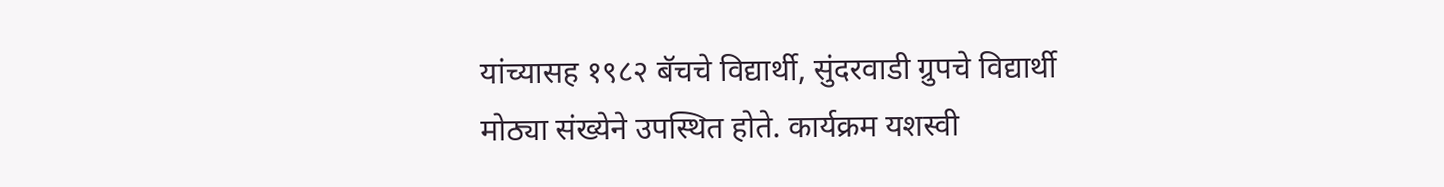यांच्यासह १९८२ बॅचचे विद्यार्थी, सुंदरवाडी ग्रुपचे विद्यार्थी मोठ्या संख्येने उपस्थित होते. कार्यक्रम यशस्वी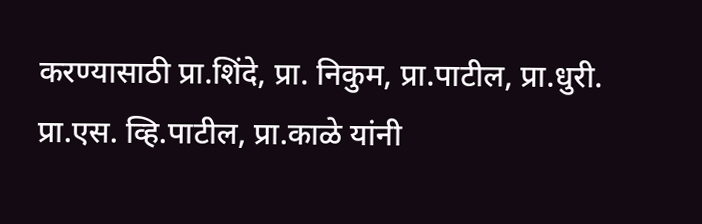करण्यासाठी प्रा.शिंदे, प्रा. निकुम, प्रा.पाटील, प्रा.धुरी. प्रा.एस. व्हि.पाटील, प्रा.काळे यांनी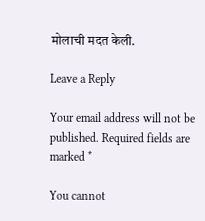मोलाची मदत केली.

Leave a Reply

Your email address will not be published. Required fields are marked *

You cannot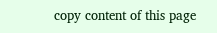copy content of this page